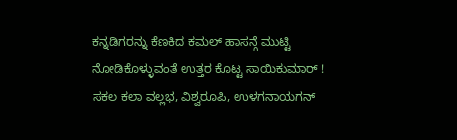ಕನ್ನಡಿಗರನ್ನು ಕೆಣಕಿದ ಕಮಲ್ ಹಾಸನ್ಗೆ ಮುಟ್ಟಿ ನೋಡಿಕೊಳ್ಳುವಂತೆ ಉತ್ತರ ಕೊಟ್ಟ ಸಾಯಿಕುಮಾರ್ !
ಸಕಲ ಕಲಾ ವಲ್ಲಭ, ವಿಶ್ವರೂಪಿ, ಉಳಗನಾಯಗನ್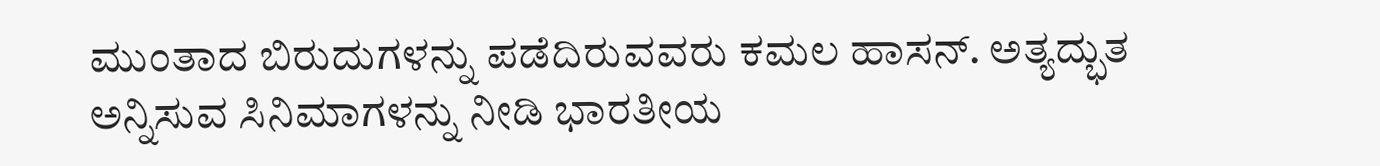ಮುಂತಾದ ಬಿರುದುಗಳನ್ನು ಪಡೆದಿರುವವರು ಕಮಲ ಹಾಸನ್. ಅತ್ಯದ್ಭುತ ಅನ್ನಿಸುವ ಸಿನಿಮಾಗಳನ್ನು ನೀಡಿ ಭಾರತೀಯ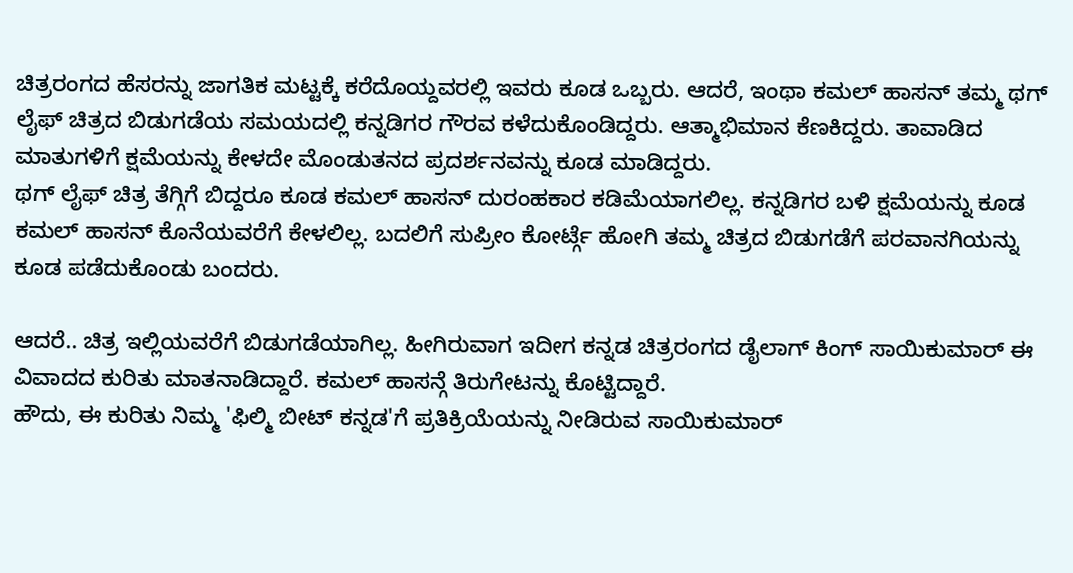ಚಿತ್ರರಂಗದ ಹೆಸರನ್ನು ಜಾಗತಿಕ ಮಟ್ಟಕ್ಕೆ ಕರೆದೊಯ್ದವರಲ್ಲಿ ಇವರು ಕೂಡ ಒಬ್ಬರು. ಆದರೆ, ಇಂಥಾ ಕಮಲ್ ಹಾಸನ್ ತಮ್ಮ ಥಗ್ ಲೈಫ್ ಚಿತ್ರದ ಬಿಡುಗಡೆಯ ಸಮಯದಲ್ಲಿ ಕನ್ನಡಿಗರ ಗೌರವ ಕಳೆದುಕೊಂಡಿದ್ದರು. ಆತ್ಮಾಭಿಮಾನ ಕೆಣಕಿದ್ದರು. ತಾವಾಡಿದ ಮಾತುಗಳಿಗೆ ಕ್ಷಮೆಯನ್ನು ಕೇಳದೇ ಮೊಂಡುತನದ ಪ್ರದರ್ಶನವನ್ನು ಕೂಡ ಮಾಡಿದ್ದರು.
ಥಗ್ ಲೈಫ್ ಚಿತ್ರ ತೆಗ್ಗಿಗೆ ಬಿದ್ದರೂ ಕೂಡ ಕಮಲ್ ಹಾಸನ್ ದುರಂಹಕಾರ ಕಡಿಮೆಯಾಗಲಿಲ್ಲ. ಕನ್ನಡಿಗರ ಬಳಿ ಕ್ಷಮೆಯನ್ನು ಕೂಡ ಕಮಲ್ ಹಾಸನ್ ಕೊನೆಯವರೆಗೆ ಕೇಳಲಿಲ್ಲ. ಬದಲಿಗೆ ಸುಪ್ರೀಂ ಕೋರ್ಟ್ಗೆ ಹೋಗಿ ತಮ್ಮ ಚಿತ್ರದ ಬಿಡುಗಡೆಗೆ ಪರವಾನಗಿಯನ್ನು ಕೂಡ ಪಡೆದುಕೊಂಡು ಬಂದರು.

ಆದರೆ.. ಚಿತ್ರ ಇಲ್ಲಿಯವರೆಗೆ ಬಿಡುಗಡೆಯಾಗಿಲ್ಲ. ಹೀಗಿರುವಾಗ ಇದೀಗ ಕನ್ನಡ ಚಿತ್ರರಂಗದ ಡೈಲಾಗ್ ಕಿಂಗ್ ಸಾಯಿಕುಮಾರ್ ಈ ವಿವಾದದ ಕುರಿತು ಮಾತನಾಡಿದ್ದಾರೆ. ಕಮಲ್ ಹಾಸನ್ಗೆ ತಿರುಗೇಟನ್ನು ಕೊಟ್ಟಿದ್ದಾರೆ.
ಹೌದು, ಈ ಕುರಿತು ನಿಮ್ಮ 'ಫಿಲ್ಮಿ ಬೀಟ್ ಕನ್ನಡ'ಗೆ ಪ್ರತಿಕ್ರಿಯೆಯನ್ನು ನೀಡಿರುವ ಸಾಯಿಕುಮಾರ್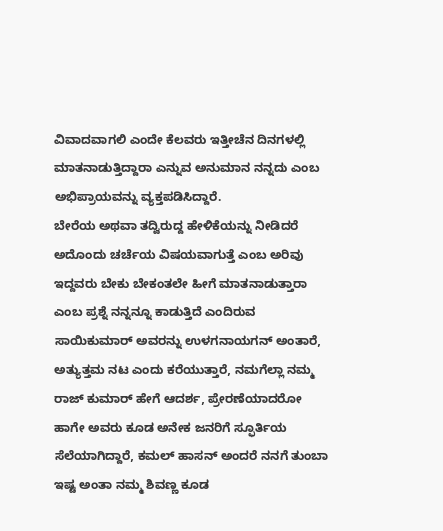ವಿವಾದವಾಗಲಿ ಎಂದೇ ಕೆಲವರು ಇತ್ತೀಚೆನ ದಿನಗಳಲ್ಲಿ ಮಾತನಾಡುತ್ತಿದ್ದಾರಾ ಎನ್ನುವ ಅನುಮಾನ ನನ್ನದು ಎಂಬ ಅಭಿಪ್ರಾಯವನ್ನು ವ್ಯಕ್ತಪಡಿಸಿದ್ದಾರೆ.
ಬೇರೆಯ ಅಥವಾ ತದ್ವಿರುದ್ದ ಹೇಳಿಕೆಯನ್ನು ನೀಡಿದರೆ ಅದೊಂದು ಚರ್ಚೆಯ ವಿಷಯವಾಗುತ್ತೆ ಎಂಬ ಅರಿವು ಇದ್ದವರು ಬೇಕು ಬೇಕಂತಲೇ ಹೀಗೆ ಮಾತನಾಡುತ್ತಾರಾ ಎಂಬ ಪ್ರಶ್ನೆ ನನ್ನನ್ನೂ ಕಾಡುತ್ತಿದೆ ಎಂದಿರುವ ಸಾಯಿಕುಮಾರ್ ಅವರನ್ನು ಉಳಗನಾಯಗನ್ ಅಂತಾರೆ, ಅತ್ಯುತ್ತಮ ನಟ ಎಂದು ಕರೆಯುತ್ತಾರೆ, ನಮಗೆಲ್ಲಾ ನಮ್ಮ ರಾಜ್ ಕುಮಾರ್ ಹೇಗೆ ಆದರ್ಶ, ಪ್ರೇರಣೆಯಾದರೋ ಹಾಗೇ ಅವರು ಕೂಡ ಅನೇಕ ಜನರಿಗೆ ಸ್ಫೂರ್ತಿಯ ಸೆಲೆಯಾಗಿದ್ದಾರೆ, ಕಮಲ್ ಹಾಸನ್ ಅಂದರೆ ನನಗೆ ತುಂಬಾ ಇಷ್ಟ ಅಂತಾ ನಮ್ಮ ಶಿವಣ್ಣ ಕೂಡ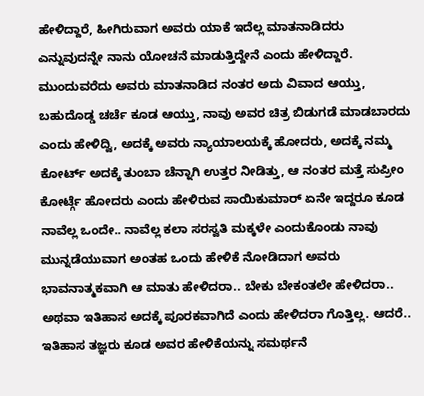ಹೇಳಿದ್ದಾರೆ, ಹೀಗಿರುವಾಗ ಅವರು ಯಾಕೆ ಇದೆಲ್ಲ ಮಾತನಾಡಿದರು ಎನ್ನುವುದನ್ನೇ ನಾನು ಯೋಚನೆ ಮಾಡುತ್ತಿದ್ದೇನೆ ಎಂದು ಹೇಳಿದ್ದಾರೆ.
ಮುಂದುವರೆದು ಅವರು ಮಾತನಾಡಿದ ನಂತರ ಅದು ವಿವಾದ ಆಯ್ತು, ಬಹುದೊಡ್ಡ ಚರ್ಚೆ ಕೂಡ ಆಯ್ತು, ನಾವು ಅವರ ಚಿತ್ರ ಬಿಡುಗಡೆ ಮಾಡಬಾರದು ಎಂದು ಹೇಳಿದ್ವಿ, ಅದಕ್ಕೆ ಅವರು ನ್ಯಾಯಾಲಯಕ್ಕೆ ಹೋದರು, ಅದಕ್ಕೆ ನಮ್ಮ ಕೋರ್ಟ್ ಅದಕ್ಕೆ ತುಂಬಾ ಚೆನ್ನಾಗಿ ಉತ್ತರ ನೀಡಿತ್ತು, ಆ ನಂತರ ಮತ್ತೆ ಸುಪ್ರೀಂ ಕೋರ್ಟ್ಗೆ ಹೋದರು ಎಂದು ಹೇಳಿರುವ ಸಾಯಿಕುಮಾರ್ ಏನೇ ಇದ್ದರೂ ಕೂಡ ನಾವೆಲ್ಲ ಒಂದೇ.. ನಾವೆಲ್ಲ ಕಲಾ ಸರಸ್ವತಿ ಮಕ್ಕಳೇ ಎಂದುಕೊಂಡು ನಾವು ಮುನ್ನಡೆಯುವಾಗ ಅಂತಹ ಒಂದು ಹೇಳಿಕೆ ನೋಡಿದಾಗ ಅವರು ಭಾವನಾತ್ಮಕವಾಗಿ ಆ ಮಾತು ಹೇಳಿದರಾ.. ಬೇಕು ಬೇಕಂತಲೇ ಹೇಳಿದರಾ.. ಅಥವಾ ಇತಿಹಾಸ ಅದಕ್ಕೆ ಪೂರಕವಾಗಿದೆ ಎಂದು ಹೇಳಿದರಾ ಗೊತ್ತಿಲ್ಲ. ಆದರೆ.. ಇತಿಹಾಸ ತಜ್ಞರು ಕೂಡ ಅವರ ಹೇಳಿಕೆಯನ್ನು ಸಮರ್ಥನೆ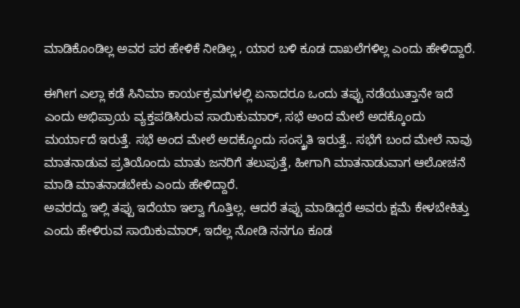ಮಾಡಿಕೊಂಡಿಲ್ಲ ಅವರ ಪರ ಹೇಳಿಕೆ ನೀಡಿಲ್ಲ , ಯಾರ ಬಳಿ ಕೂಡ ದಾಖಲೆಗಳಿಲ್ಲ ಎಂದು ಹೇಳಿದ್ದಾರೆ.

ಈಗೀಗ ಎಲ್ಲಾ ಕಡೆ ಸಿನಿಮಾ ಕಾರ್ಯಕ್ರಮಗಳಲ್ಲಿ ಏನಾದರೂ ಒಂದು ತಪ್ಪು ನಡೆಯುತ್ತಾನೇ ಇದೆ ಎಂದು ಅಭಿಪ್ರಾಯ ವ್ಯಕ್ತಪಡಿಸಿರುವ ಸಾಯಿಕುಮಾರ್, ಸಭೆ ಅಂದ ಮೇಲೆ ಅದಕ್ಕೊಂದು ಮರ್ಯಾದೆ ಇರುತ್ತೆ. ಸಭೆ ಅಂದ ಮೇಲೆ ಅದಕ್ಕೊಂದು ಸಂಸ್ಕ್ರತಿ ಇರುತ್ತೆ.. ಸಭೆಗೆ ಬಂದ ಮೇಲೆ ನಾವು ಮಾತನಾಡುವ ಪ್ರತಿಯೊಂದು ಮಾತು ಜನರಿಗೆ ತಲುಪುತ್ತೆ, ಹೀಗಾಗಿ ಮಾತನಾಡುವಾಗ ಆಲೋಚನೆ ಮಾಡಿ ಮಾತನಾಡಬೇಕು ಎಂದು ಹೇಳಿದ್ದಾರೆ.
ಅವರದ್ದು ಇಲ್ಲಿ ತಪ್ಪು ಇದೆಯಾ ಇಲ್ವಾ ಗೊತ್ತಿಲ್ಲ. ಆದರೆ ತಪ್ಪು ಮಾಡಿದ್ದರೆ ಅವರು ಕ್ಷಮೆ ಕೇಳಬೇಕಿತ್ತು ಎಂದು ಹೇಳಿರುವ ಸಾಯಿಕುಮಾರ್, ಇದೆಲ್ಲ ನೋಡಿ ನನಗೂ ಕೂಡ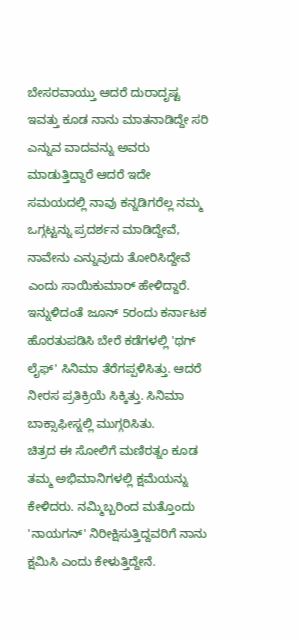ಬೇಸರವಾಯ್ತು ಆದರೆ ದುರಾದೃಷ್ಟ ಇವತ್ತು ಕೂಡ ನಾನು ಮಾತನಾಡಿದ್ದೇ ಸರಿ ಎನ್ನುವ ವಾದವನ್ನು ಅವರು ಮಾಡುತ್ತಿದ್ದಾರೆ ಆದರೆ ಇದೇ ಸಮಯದಲ್ಲಿ ನಾವು ಕನ್ನಡಿಗರೆಲ್ಲ ನಮ್ಮ ಒಗ್ಗಟ್ಟನ್ನು ಪ್ರದರ್ಶನ ಮಾಡಿದ್ದೇವೆ, ನಾವೇನು ಎನ್ನುವುದು ತೋರಿಸಿದ್ದೇವೆ ಎಂದು ಸಾಯಿಕುಮಾರ್ ಹೇಳಿದ್ದಾರೆ.
ಇನ್ನುಳಿದಂತೆ ಜೂನ್ 5ರಂದು ಕರ್ನಾಟಕ ಹೊರತುಪಡಿಸಿ ಬೇರೆ ಕಡೆಗಳಲ್ಲಿ 'ಥಗ್ ಲೈಫ್' ಸಿನಿಮಾ ತೆರೆಗಪ್ಪಳಿಸಿತ್ತು. ಆದರೆ ನೀರಸ ಪ್ರತಿಕ್ರಿಯೆ ಸಿಕ್ಕಿತ್ತು. ಸಿನಿಮಾ ಬಾಕ್ಸಾಫೀಸ್ನಲ್ಲಿ ಮುಗ್ಗರಿಸಿತು.
ಚಿತ್ರದ ಈ ಸೋಲಿಗೆ ಮಣಿರತ್ನಂ ಕೂಡ ತಮ್ಮ ಅಭಿಮಾನಿಗಳಲ್ಲಿ ಕ್ಷಮೆಯನ್ನು ಕೇಳಿದರು. ನಮ್ಮಿಬ್ಬರಿಂದ ಮತ್ತೊಂದು 'ನಾಯಗನ್' ನಿರೀಕ್ಷಿಸುತ್ತಿದ್ದವರಿಗೆ ನಾನು ಕ್ಷಮಿಸಿ ಎಂದು ಕೇಳುತ್ತಿದ್ದೇನೆ.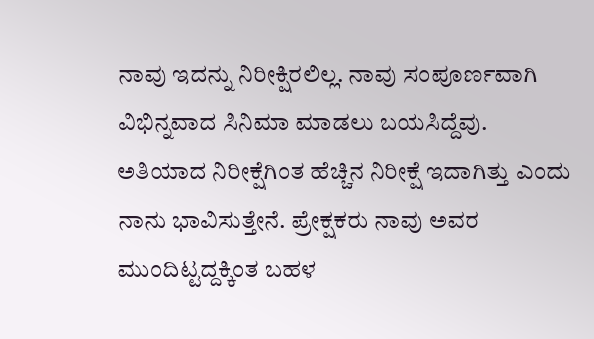ನಾವು ಇದನ್ನು ನಿರೀಕ್ಷಿರಲಿಲ್ಲ. ನಾವು ಸಂಪೂರ್ಣವಾಗಿ ವಿಭಿನ್ನವಾದ ಸಿನಿಮಾ ಮಾಡಲು ಬಯಸಿದ್ದೆವು. ಅತಿಯಾದ ನಿರೀಕ್ಷೆಗಿಂತ ಹೆಚ್ಚಿನ ನಿರೀಕ್ಷೆ ಇದಾಗಿತ್ತು ಎಂದು ನಾನು ಭಾವಿಸುತ್ತೇನೆ. ಪ್ರೇಕ್ಷಕರು ನಾವು ಅವರ ಮುಂದಿಟ್ಟದ್ದಕ್ಕಿಂತ ಬಹಳ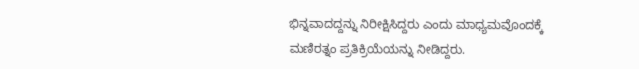ಭಿನ್ನವಾದದ್ದನ್ನು ನಿರೀಕ್ಷಿಸಿದ್ದರು ಎಂದು ಮಾಧ್ಯಮವೊಂದಕ್ಕೆ ಮಣಿರತ್ನಂ ಪ್ರತಿಕ್ರಿಯೆಯನ್ನು ನೀಡಿದ್ದರು.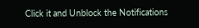Click it and Unblock the Notifications